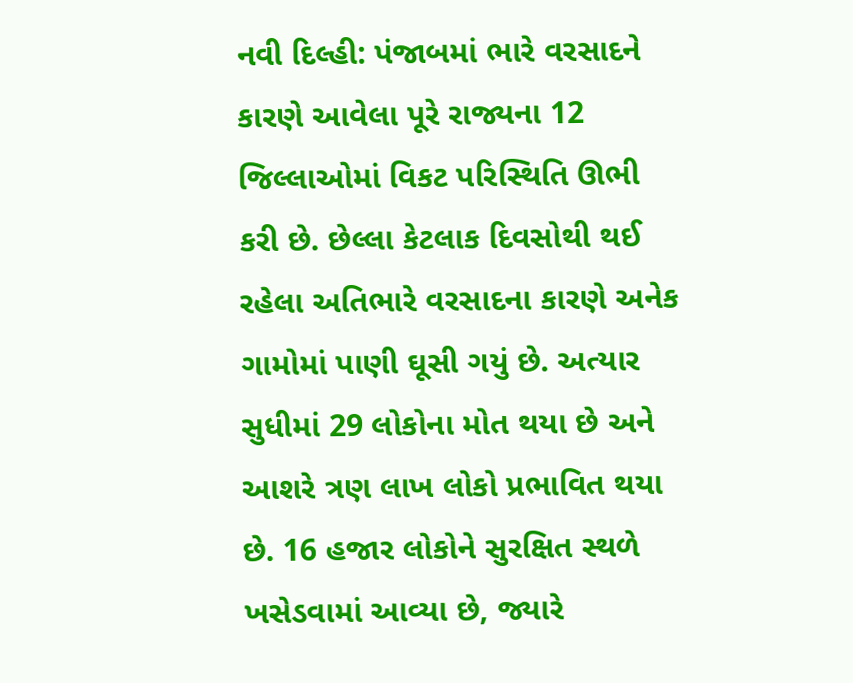નવી દિલ્હી: પંજાબમાં ભારે વરસાદને કારણે આવેલા પૂરે રાજ્યના 12 જિલ્લાઓમાં વિકટ પરિસ્થિતિ ઊભી કરી છે. છેલ્લા કેટલાક દિવસોથી થઈ રહેલા અતિભારે વરસાદના કારણે અનેક ગામોમાં પાણી ઘૂસી ગયું છે. અત્યાર સુધીમાં 29 લોકોના મોત થયા છે અને આશરે ત્રણ લાખ લોકો પ્રભાવિત થયા છે. 16 હજાર લોકોને સુરક્ષિત સ્થળે ખસેડવામાં આવ્યા છે, જ્યારે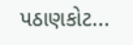પઠાણકોટ...